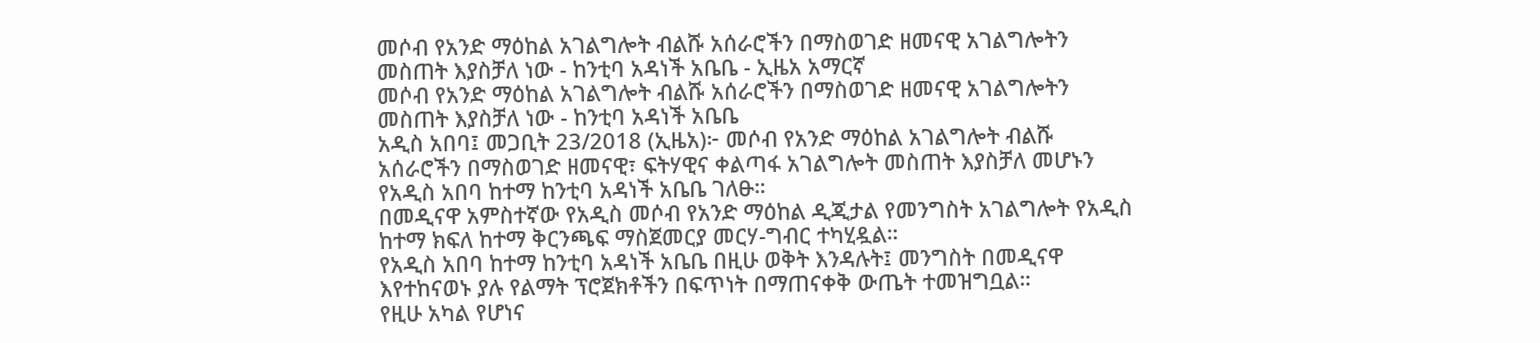መሶብ የአንድ ማዕከል አገልግሎት ብልሹ አሰራሮችን በማስወገድ ዘመናዊ አገልግሎትን መስጠት እያስቻለ ነው - ከንቲባ አዳነች አቤቤ - ኢዜአ አማርኛ
መሶብ የአንድ ማዕከል አገልግሎት ብልሹ አሰራሮችን በማስወገድ ዘመናዊ አገልግሎትን መስጠት እያስቻለ ነው - ከንቲባ አዳነች አቤቤ
አዲስ አበባ፤ መጋቢት 23/2018 (ኢዜአ)፦ መሶብ የአንድ ማዕከል አገልግሎት ብልሹ አሰራሮችን በማስወገድ ዘመናዊ፣ ፍትሃዊና ቀልጣፋ አገልግሎት መስጠት እያስቻለ መሆኑን የአዲስ አበባ ከተማ ከንቲባ አዳነች አቤቤ ገለፁ።
በመዲናዋ አምስተኛው የአዲስ መሶብ የአንድ ማዕከል ዲጂታል የመንግስት አገልግሎት የአዲስ ከተማ ክፍለ ከተማ ቅርንጫፍ ማስጀመርያ መርሃ-ግብር ተካሂዷል።
የአዲስ አበባ ከተማ ከንቲባ አዳነች አቤቤ በዚሁ ወቅት እንዳሉት፤ መንግስት በመዲናዋ እየተከናወኑ ያሉ የልማት ፕሮጀክቶችን በፍጥነት በማጠናቀቅ ውጤት ተመዝግቧል።
የዚሁ አካል የሆነና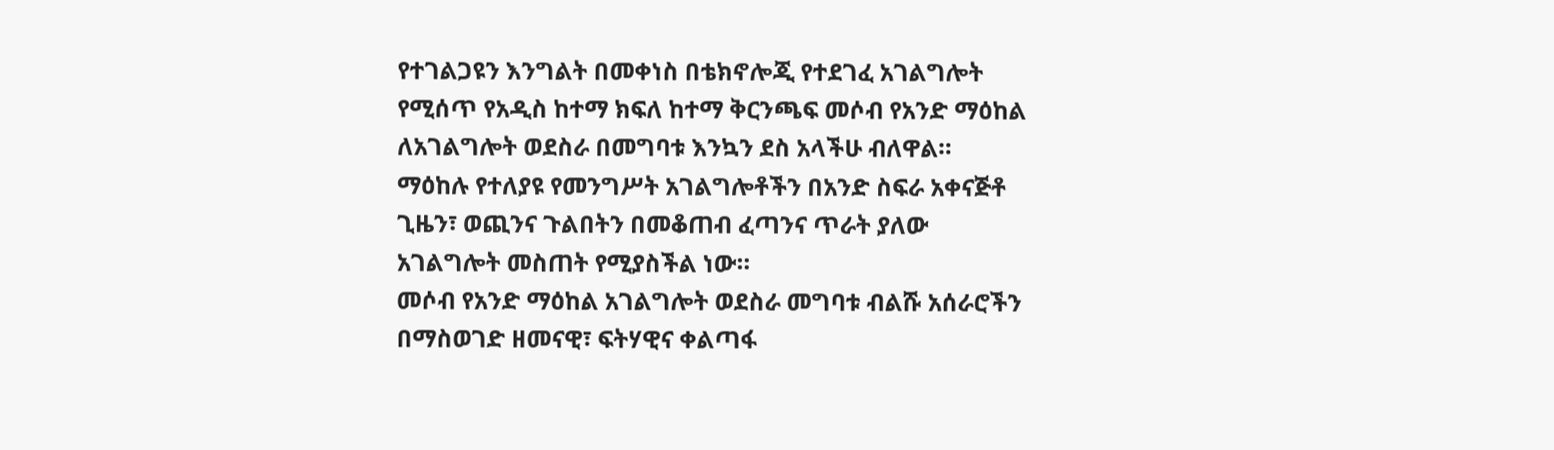የተገልጋዩን እንግልት በመቀነስ በቴክኖሎጂ የተደገፈ አገልግሎት የሚሰጥ የአዲስ ከተማ ክፍለ ከተማ ቅርንጫፍ መሶብ የአንድ ማዕከል ለአገልግሎት ወደስራ በመግባቱ እንኳን ደስ አላችሁ ብለዋል።
ማዕከሉ የተለያዩ የመንግሥት አገልግሎቶችን በአንድ ስፍራ አቀናጅቶ ጊዜን፣ ወጪንና ጉልበትን በመቆጠብ ፈጣንና ጥራት ያለው አገልግሎት መስጠት የሚያስችል ነው።
መሶብ የአንድ ማዕከል አገልግሎት ወደስራ መግባቱ ብልሹ አሰራሮችን በማስወገድ ዘመናዊ፣ ፍትሃዊና ቀልጣፋ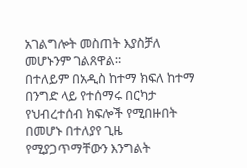አገልግሎት መስጠት እያስቻለ መሆኑንም ገልጸዋል።
በተለይም በአዲስ ከተማ ክፍለ ከተማ በንግድ ላይ የተሰማሩ በርካታ የህብረተሰብ ክፍሎች የሚበዙበት በመሆኑ በተለያየ ጊዜ የሚያጋጥማቸውን እንግልት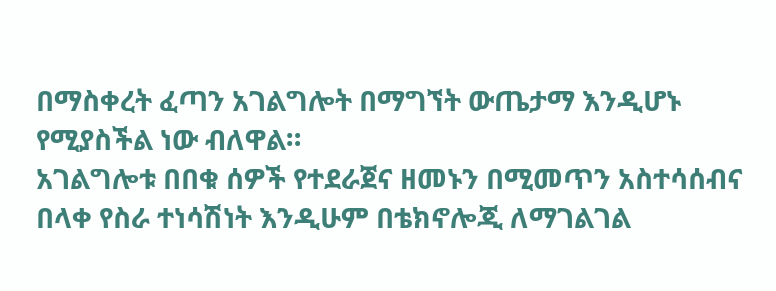በማስቀረት ፈጣን አገልግሎት በማግኘት ውጤታማ እንዲሆኑ የሚያስችል ነው ብለዋል።
አገልግሎቱ በበቁ ሰዎች የተደራጀና ዘመኑን በሚመጥን አስተሳሰብና በላቀ የስራ ተነሳሽነት እንዲሁም በቴክኖሎጂ ለማገልገል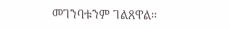መገንባቱንም ገልጸዋል።